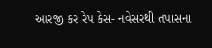આરજી કર રેપ કેસ- નવેસરથી તપાસના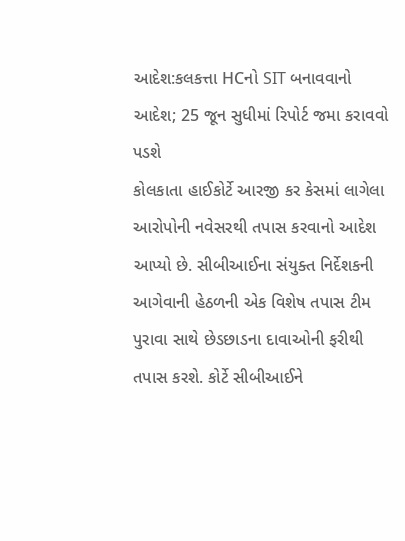આદેશ:કલકત્તા HCનો SIT બનાવવાનો આદેશ; 25 જૂન સુધીમાં રિપોર્ટ જમા કરાવવો પડશે
કોલકાતા હાઈકોર્ટે આરજી કર કેસમાં લાગેલા આરોપોની નવેસરથી તપાસ કરવાનો આદેશ આપ્યો છે. સીબીઆઈના સંયુક્ત નિર્દેશકની આગેવાની હેઠળની એક વિશેષ તપાસ ટીમ પુરાવા સાથે છેડછાડના દાવાઓની ફરીથી તપાસ કરશે. કોર્ટે સીબીઆઈને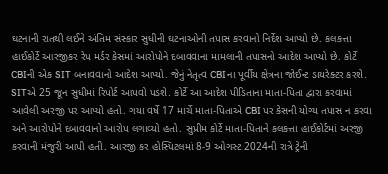ઘટનાની રાતથી લઈને અંતિમ સંસ્કાર સુધીની ઘટનાઓની તપાસ કરવાનો નિર્દેશ આપ્યો છે. કલકત્તા હાઈકોર્ટે આરજીકર રેપ મર્ડર કેસમાં આરોપોને દબાવવાના મામલાની તપાસનો આદેશ આપ્યો છે. કોર્ટે CBIની એક SIT બનાવવાનો આદેશ આપ્યો. જેનું નેતૃત્વ CBIના પૂર્વીય ક્ષેત્રના જોઈન્ટ ડાયરેક્ટર કરશે. SITએ 25 જૂન સુધીમાં રિપોર્ટ આપવો પડશે. કોર્ટે આ આદેશ પીડિતાના માતા-પિતા દ્વારા કરવામાં આવેલી અરજી પર આપ્યો હતો. ગયા વર્ષે 17 માર્ચે માતા-પિતાએ CBI પર કેસની યોગ્ય તપાસ ન કરવા અને આરોપોને દબાવવાનો આરોપ લગાવ્યો હતો. સુપ્રીમ કોર્ટે માતા-પિતાને કલકત્તા હાઈકોર્ટમાં અરજી કરવાની મંજુરી આપી હતી. આરજી કર હોસ્પિટલમાં 8-9 ઓગસ્ટ 2024ની રાત્રે ટ્રેની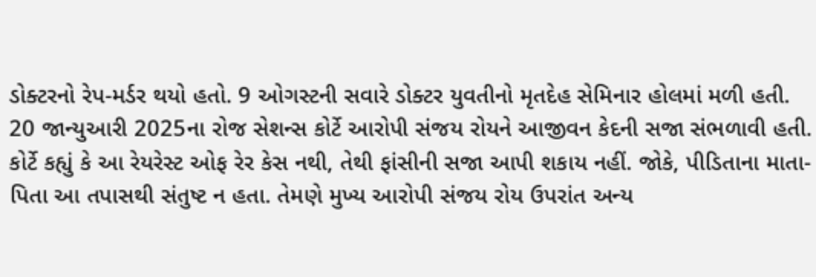ડોક્ટરનો રેપ-મર્ડર થયો હતો. 9 ઓગસ્ટની સવારે ડોક્ટર યુવતીનો મૃતદેહ સેમિનાર હોલમાં મળી હતી. 20 જાન્યુઆરી 2025ના રોજ સેશન્સ કોર્ટે આરોપી સંજય રોયને આજીવન કેદની સજા સંભળાવી હતી. કોર્ટે કહ્યું કે આ રેયરેસ્ટ ઓફ રેર કેસ નથી, તેથી ફાંસીની સજા આપી શકાય નહીં. જોકે, પીડિતાના માતા-પિતા આ તપાસથી સંતુષ્ટ ન હતા. તેમણે મુખ્ય આરોપી સંજય રોય ઉપરાંત અન્ય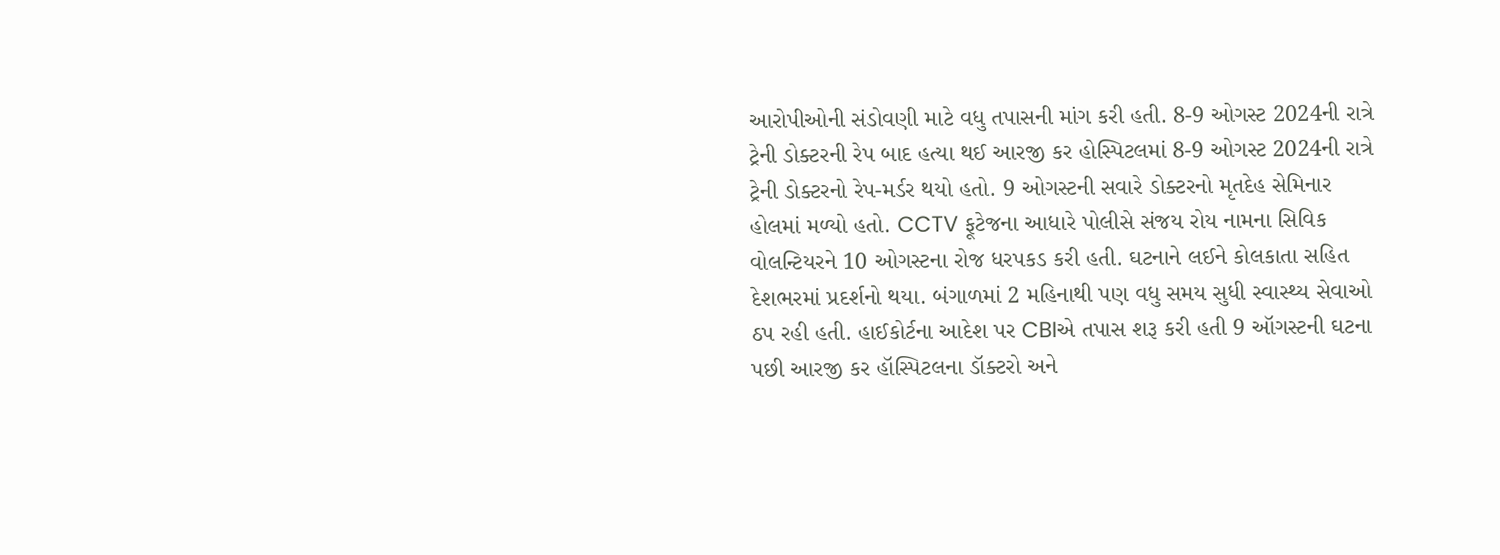આરોપીઓની સંડોવણી માટે વધુ તપાસની માંગ કરી હતી. 8-9 ઓગસ્ટ 2024ની રાત્રે ટ્રેની ડોક્ટરની રેપ બાદ હત્યા થઈ આરજી કર હોસ્પિટલમાં 8-9 ઓગસ્ટ 2024ની રાત્રે ટ્રેની ડોક્ટરનો રેપ-મર્ડર થયો હતો. 9 ઓગસ્ટની સવારે ડોક્ટરનો મૃતદેહ સેમિનાર હોલમાં મળ્યો હતો. CCTV ફૂટેજના આધારે પોલીસે સંજય રોય નામના સિવિક વોલન્ટિયરને 10 ઓગસ્ટના રોજ ધરપકડ કરી હતી. ઘટનાને લઈને કોલકાતા સહિત દેશભરમાં પ્રદર્શનો થયા. બંગાળમાં 2 મહિનાથી પણ વધુ સમય સુધી સ્વાસ્થ્ય સેવાઓ ઠપ રહી હતી. હાઈકોર્ટના આદેશ પર CBIએ તપાસ શરૂ કરી હતી 9 ઑગસ્ટની ઘટના પછી આરજી કર હૉસ્પિટલના ડૉક્ટરો અને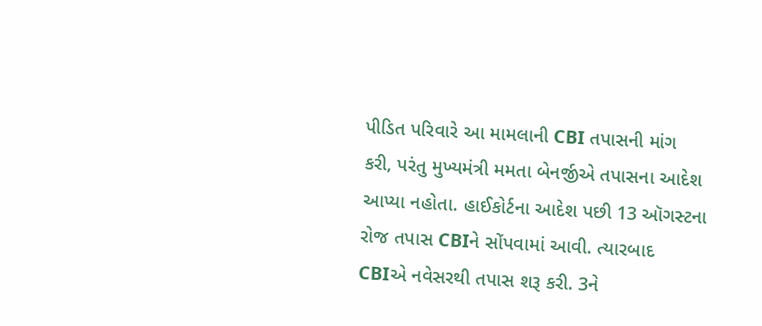પીડિત પરિવારે આ મામલાની CBI તપાસની માંગ કરી, પરંતુ મુખ્યમંત્રી મમતા બેનર્જીએ તપાસના આદેશ આપ્યા નહોતા. હાઈકોર્ટના આદેશ પછી 13 ઑગસ્ટના રોજ તપાસ CBIને સોંપવામાં આવી. ત્યારબાદ CBIએ નવેસરથી તપાસ શરૂ કરી. 3ને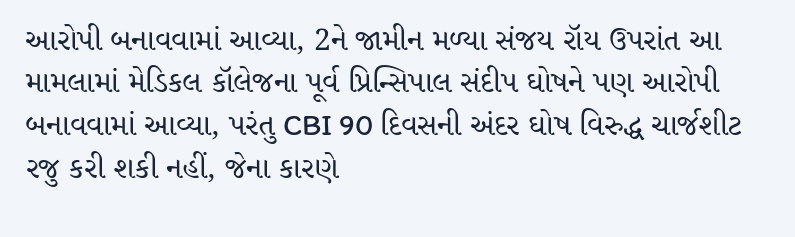આરોપી બનાવવામાં આવ્યા, 2ને જામીન મળ્યા સંજય રૉય ઉપરાંત આ મામલામાં મેડિકલ કૉલેજના પૂર્વ પ્રિન્સિપાલ સંદીપ ઘોષને પણ આરોપી બનાવવામાં આવ્યા, પરંતુ CBI 90 દિવસની અંદર ઘોષ વિરુદ્ધ ચાર્જશીટ રજુ કરી શકી નહીં, જેના કારણે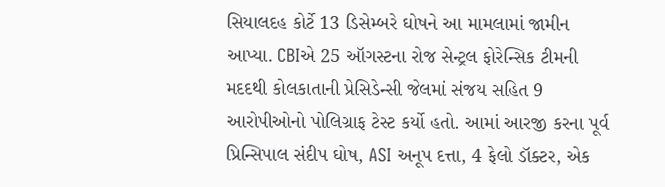સિયાલદહ કોર્ટે 13 ડિસેમ્બરે ઘોષને આ મામલામાં જામીન આપ્યા. CBIએ 25 ઑગસ્ટના રોજ સેન્ટ્રલ ફોરેન્સિક ટીમની મદદથી કોલકાતાની પ્રેસિડેન્સી જેલમાં સંજય સહિત 9 આરોપીઓનો પોલિગ્રાફ ટેસ્ટ કર્યો હતો. આમાં આરજી કરના પૂર્વ પ્રિન્સિપાલ સંદીપ ઘોષ, ASI અનૂપ દત્તા, 4 ફેલો ડૉક્ટર, એક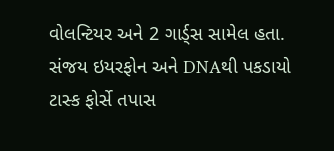વોલન્ટિયર અને 2 ગાર્ડ્સ સામેલ હતા. સંજય ઇયરફોન અને DNAથી પકડાયો ટાસ્ક ફોર્સે તપાસ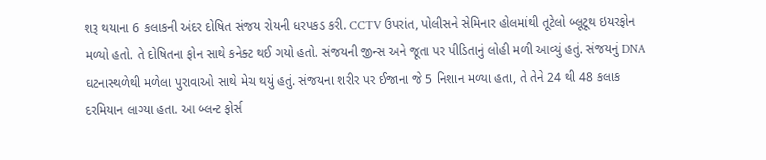શરૂ થયાના 6 કલાકની અંદર દોષિત સંજય રોયની ધરપકડ કરી. CCTV ઉપરાંત, પોલીસને સેમિનાર હોલમાંથી તૂટેલો બ્લૂટૂથ ઇયરફોન મળ્યો હતો. તે દોષિતના ફોન સાથે કનેક્ટ થઈ ગયો હતો. સંજયની જીન્સ અને જૂતા પર પીડિતાનું લોહી મળી આવ્યું હતું. સંજયનું DNA ઘટનાસ્થળેથી મળેલા પુરાવાઓ સાથે મેચ થયું હતું. સંજયના શરીર પર ઈજાના જે 5 નિશાન મળ્યા હતા, તે તેને 24 થી 48 કલાક દરમિયાન લાગ્યા હતા. આ બ્લન્ટ ફોર્સ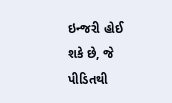ઇન્જરી હોઈ શકે છે, જે પીડિતથી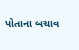પોતાના બચાવ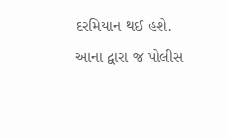દરમિયાન થઈ હશે. આના દ્વારા જ પોલીસ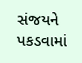સંજયને પકડવામાં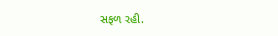સફળ રહી.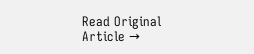Read Original Article →